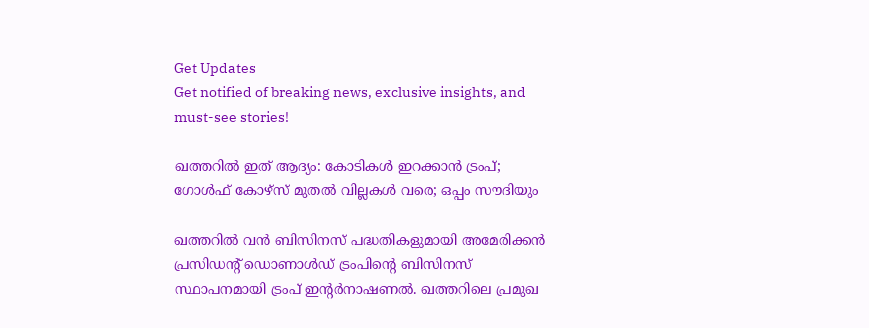Get Updates
Get notified of breaking news, exclusive insights, and must-see stories!

ഖത്തറില്‍ ഇത് ആദ്യം: കോടികള്‍ ഇറക്കാന്‍ ട്രംപ്; ഗോൾഫ് കോഴ്സ് മുതല്‍ വില്ലകള്‍ വരെ; ഒപ്പം സൗദിയും

ഖത്തറില്‍ വന്‍ ബിസിനസ് പദ്ധതികളുമായി അമേരിക്കന്‍ പ്രസിഡന്റ് ഡൊണാള്‍ഡ് ട്രംപിന്റെ ബിസിനസ് സ്ഥാപനമായി ട്രംപ് ഇന്റർനാഷണൽ. ഖത്തറിലെ പ്രമുഖ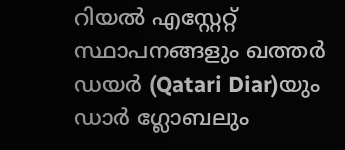റിയൽ എസ്റ്റേറ്റ് സ്ഥാപനങ്ങളും ഖത്തർ ഡയർ (Qatari Diar)യും ഡാർ ഗ്ലോബലും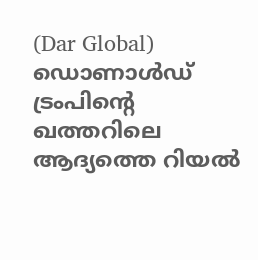(Dar Global) ഡൊണാൾഡ് ട്രംപിന്റെ ഖത്തറിലെ ആദ്യത്തെ റിയൽ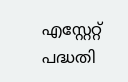എസ്റ്റേറ്റ് പദ്ധതി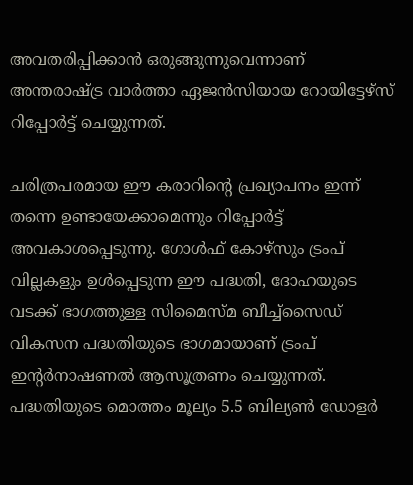അവതരിപ്പിക്കാൻ ഒരുങ്ങുന്നുവെന്നാണ് അന്തരാഷ്ട്ര വാർത്താ ഏജന്‍സിയായ റോയിട്ടേഴ്സ് റിപ്പോർട്ട് ചെയ്യുന്നത്.

ചരിത്രപരമായ ഈ കരാറിന്റെ പ്രഖ്യാപനം ഇന്ന് തന്നെ ഉണ്ടായേക്കാമെന്നും റിപ്പോർട്ട് അവകാശപ്പെടുന്നു. ഗോൾഫ് കോഴ്സും ട്രംപ് വില്ലകളും ഉൾപ്പെടുന്ന ഈ പദ്ധതി, ദോഹയുടെ വടക്ക് ഭാഗത്തുള്ള സിമൈസ്മ ബീച്ച്‌സൈഡ് വികസന പദ്ധതിയുടെ ഭാഗമായാണ് ട്രംപ് ഇന്റർനാഷണൽ ആസൂത്രണം ചെയ്യുന്നത്. പദ്ധതിയുടെ മൊത്തം മൂല്യം 5.5 ബില്യൺ ഡോളർ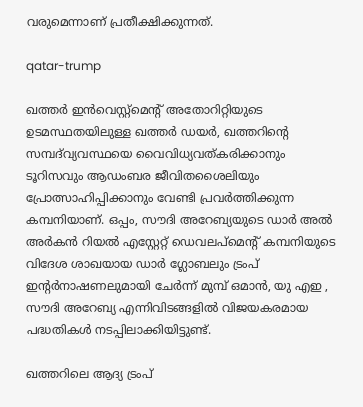വരുമെന്നാണ് പ്രതീക്ഷിക്കുന്നത്.

qatar-trump

ഖത്തർ ഇൻവെസ്റ്റ്‌മെന്റ് അതോറിറ്റിയുടെ ഉടമസ്ഥതയിലുള്ള ഖത്തർ ഡയർ, ഖത്തറിന്റെ സമ്പദ്‌വ്യവസ്ഥയെ വൈവിധ്യവത്കരിക്കാനും ടൂറിസവും ആഡംബര ജീവിതശൈലിയും പ്രോത്സാഹിപ്പിക്കാനും വേണ്ടി പ്രവർത്തിക്കുന്ന കമ്പനിയാണ്. ഒപ്പം, സൗദി അറേബ്യയുടെ ഡാർ അൽ അർകൻ റിയൽ എസ്റ്റേറ്റ് ഡെവലപ്‌മെന്റ് കമ്പനിയുടെ വിദേശ ശാഖയായ ഡാർ ഗ്ലോബലും ട്രംപ് ഇന്റർനാഷണലുമായി ചേർന്ന് മുമ്പ് ഒമാൻ, യു എഇ , സൗദി അറേബ്യ എന്നിവിടങ്ങളിൽ വിജയകരമായ പദ്ധതികൾ നടപ്പിലാക്കിയിട്ടുണ്ട്.

ഖത്തറിലെ ആദ്യ ട്രംപ്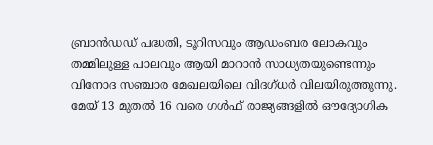ബ്രാൻഡഡ് പദ്ധതി, ടൂറിസവും ആഡംബര ലോകവും തമ്മിലുള്ള പാലവും ആയി മാറാൻ സാധ്യതയുണ്ടെന്നും വിനോദ സഞ്ചാര മേഖലയിലെ വിദഗ്ധർ വിലയിരുത്തുന്നു. മേയ് 13 മുതൽ 16 വരെ ഗൾഫ് രാജ്യങ്ങളില്‍ ഔദ്യോഗിക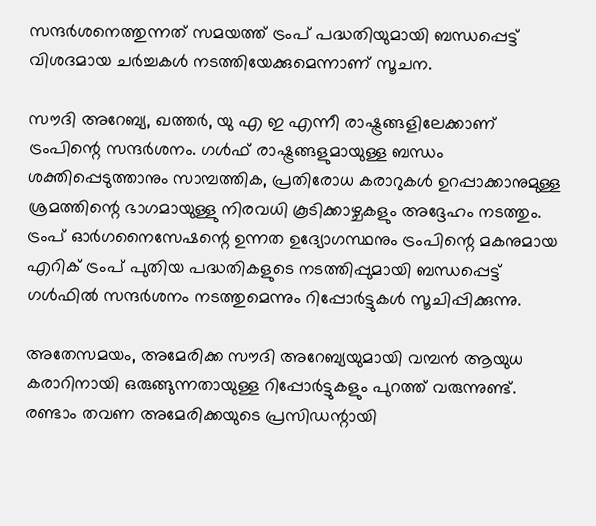സന്ദർശനെത്തുന്നത് സമയത്ത് ട്രംപ് പദ്ധതിയുമായി ബന്ധപ്പെട്ട് വിശദമായ ചർച്ചകള്‍ നടത്തിയേക്കുമെന്നാണ് സൂചന.

സൗദി അറേബ്യ, ഖത്തർ, യു എ ഇ എന്നീ രാഷ്ട്രങ്ങളിലേക്കാണ് ട്രംപിന്റെ സന്ദർശനം. ഗൾഫ് രാഷ്ട്രങ്ങളുമായുള്ള ബന്ധം ശക്തിപ്പെടുത്താനും സാമ്പത്തിക, പ്രതിരോധ കരാറുകൾ ഉറപ്പാക്കാനുമുള്ള ശ്രമത്തിന്റെ ഭാഗമായുള്ളു നിരവധി കൂടിക്കാഴ്ചകളും അദ്ദേഹം നടത്തും. ട്രംപ് ഓർഗനൈസേഷന്റെ ഉന്നത ഉദ്യോഗസ്ഥനും ട്രംപിന്റെ മകനുമായ എറിക് ട്രംപ് പുതിയ പദ്ധതികളുടെ നടത്തിപ്പുമായി ബന്ധപ്പെട്ട് ഗൾഫിൽ സന്ദർശനം നടത്തുമെന്നും റിപ്പോർട്ടുകൾ സൂചിപ്പിക്കുന്നു.

അതേസമയം, അമേരിക്ക സൗദി അറേബ്യയുമായി വമ്പന്‍ ആയുധ കരാറിനായി ഒരുങ്ങുന്നതായുള്ള റിപ്പോർട്ടുകളും പുറത്ത് വരുന്നുണ്ട്. രണ്ടാം തവണ അമേരിക്കയുടെ പ്രസിഡന്റായി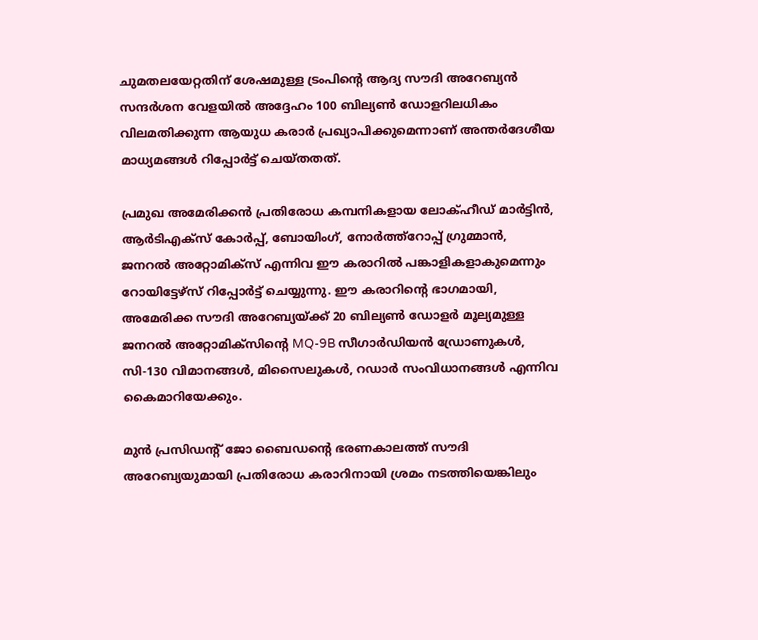ചുമതലയേറ്റതിന് ശേഷമുള്ള ട്രംപിന്റെ ആദ്യ സൗദി അറേബ്യന്‍ സന്ദർശന വേളയില്‍ അദ്ദേഹം 100 ബില്യൺ ഡോളറിലധികം വിലമതിക്കുന്ന ആയുധ കരാർ പ്രഖ്യാപിക്കുമെന്നാണ് അന്തർദേശീയ മാധ്യമങ്ങള്‍ റിപ്പോർട്ട് ചെയ്തതത്.

പ്രമുഖ അമേരിക്കൻ പ്രതിരോധ കമ്പനികളായ ലോക്ഹീഡ് മാർട്ടിൻ, ആർടിഎക്സ് കോർപ്പ്, ബോയിംഗ്, നോർത്ത്റോപ്പ് ഗ്രുമ്മാൻ, ജനറൽ അറ്റോമിക്സ് എന്നിവ ഈ കരാറിൽ പങ്കാളികളാകുമെന്നും റോയിട്ടേഴ്സ് റിപ്പോർട്ട് ചെയ്യുന്നു. ഈ കരാറിന്റെ ഭാഗമായി, അമേരിക്ക സൗദി അറേബ്യയ്ക്ക് 20 ബില്യൺ ഡോളർ മൂല്യമുള്ള ജനറൽ അറ്റോമിക്സിന്റെ MQ-9B സീഗാർഡിയൻ ഡ്രോണുകൾ, സി-130 വിമാനങ്ങൾ, മിസൈലുകൾ, റഡാർ സംവിധാനങ്ങൾ എന്നിവ കൈമാറിയേക്കും.

മുൻ പ്രസിഡന്റ് ജോ ബൈഡന്റെ ഭരണകാലത്ത് സൗദി അറേബ്യയുമായി പ്രതിരോധ കരാറിനായി ശ്രമം നടത്തിയെങ്കിലും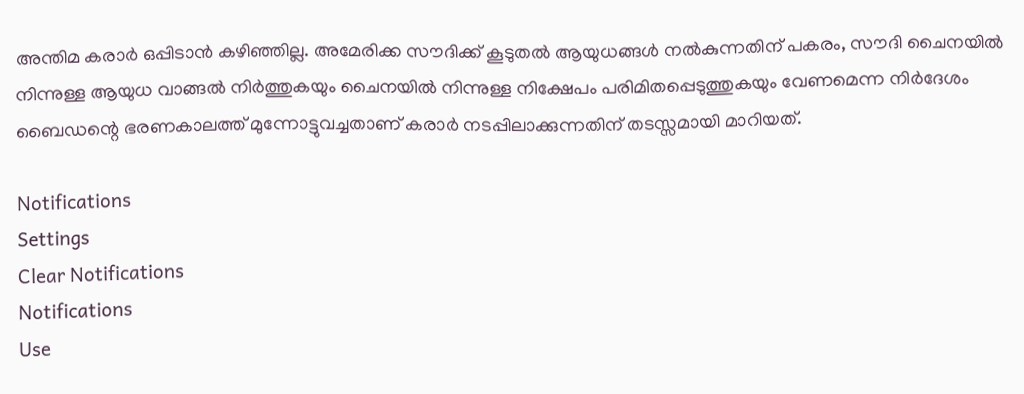അന്തിമ കരാർ ഒപ്പിടാൻ കഴിഞ്ഞില്ല. അമേരിക്ക സൗദിക്ക് കൂടുതൽ ആയുധങ്ങൾ നൽകുന്നതിന് പകരം, സൗദി ചൈനയിൽ നിന്നുള്ള ആയുധ വാങ്ങൽ നിർത്തുകയും ചൈനയില്‍ നിന്നുള്ള നിക്ഷേപം പരിമിതപ്പെടുത്തുകയും വേണമെന്ന നിർദേശം ബൈഡന്റെ ഭരണകാലത്ത് മുന്നോട്ടുവച്ചതാണ് കരാർ നടപ്പിലാക്കുന്നതിന് തടസ്സമായി മാറിയത്.

Notifications
Settings
Clear Notifications
Notifications
Use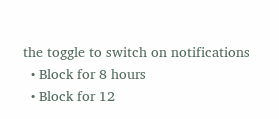the toggle to switch on notifications
  • Block for 8 hours
  • Block for 12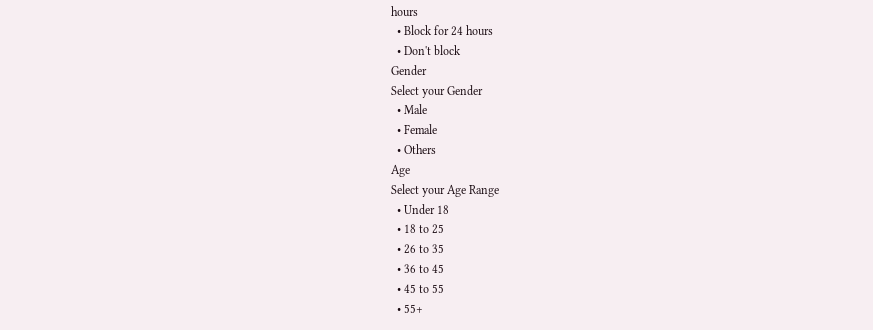hours
  • Block for 24 hours
  • Don't block
Gender
Select your Gender
  • Male
  • Female
  • Others
Age
Select your Age Range
  • Under 18
  • 18 to 25
  • 26 to 35
  • 36 to 45
  • 45 to 55
  • 55+